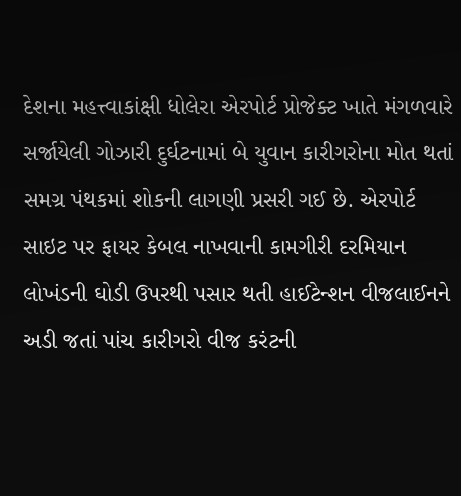દેશના મહત્ત્વાકાંક્ષી ધોલેરા એરપોર્ટ પ્રોજેક્ટ ખાતે મંગળવારે સર્જાયેલી ગોઝારી દુર્ઘટનામાં બે યુવાન કારીગરોના મોત થતાં સમગ્ર પંથકમાં શોકની લાગણી પ્રસરી ગઈ છે. એરપોર્ટ સાઇટ પર ફાયર કેબલ નાખવાની કામગીરી દરમિયાન લોખંડની ઘોડી ઉપરથી પસાર થતી હાઈટેન્શન વીજલાઈનને અડી જતાં પાંચ કારીગરો વીજ કરંટની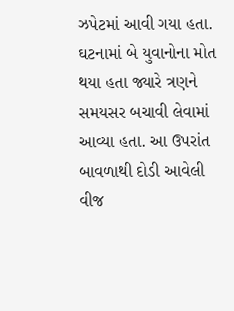ઝપેટમાં આવી ગયા હતા. ઘટનામાં બે યુવાનોના મોત થયા હતા જ્યારે ત્રણને સમયસર બચાવી લેવામાં આવ્યા હતા. આ ઉપરાંત બાવળાથી દોડી આવેલી વીજ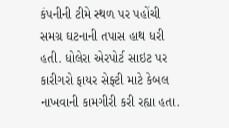કંપનીની ટીમે સ્થળ પર પહોંચી સમગ્ર ઘટનાની તપાસ હાથ ધરી હતી. ધોલેરા એરપોર્ટ સાઇટ પર કારીગરો ફાયર સેફ્ટી માટે કેબલ નાખવાની કામગીરી કરી રહ્યા હતા.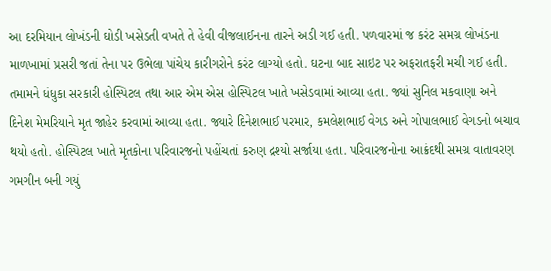આ દરમિયાન લોખંડની ઘોડી ખસેડતી વખતે તે હેવી વીજલાઈનના તારને અડી ગઈ હતી. પળવારમાં જ કરંટ સમગ્ર લોખંડના માળખામાં પ્રસરી જતાં તેના પર ઉભેલા પાંચેય કારીગરોને કરંટ લાગ્યો હતો. ઘટના બાદ સાઇટ પર અફરાતફરી મચી ગઈ હતી. તમામને ધંધુકા સરકારી હોસ્પિટલ તથા આર એમ એસ હોસ્પિટલ ખાતે ખસેડવામાં આવ્યા હતા. જ્યાં સુનિલ મકવાણા અને દિનેશ મેમરિયાને મૃત જાહેર કરવામાં આવ્યા હતા. જ્યારે દિનેશભાઈ પરમાર, કમલેશભાઈ વેગડ અને ગોપાલભાઈ વેગડનો બચાવ થયો હતો. હોસ્પિટલ ખાતે મૃતકોના પરિવારજનો પહોંચતાં કરુણ દ્રશ્યો સર્જાયા હતા. પરિવારજનોના આક્રંદથી સમગ્ર વાતાવરણ ગમગીન બની ગયું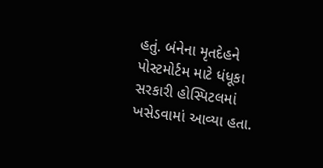હતું. બંનેના મૃતદેહને પોસ્ટમોર્ટમ માટે ધંધૂકા સરકારી હોસ્પિટલમાં ખસેડવામાં આવ્યા હતા.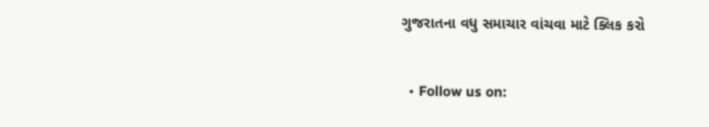ગુજરાતના વધુ સમાચાર વાંચવા માટે ક્લિક કરો


  • Follow us on: